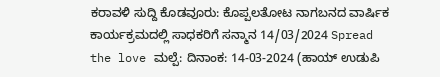ಕರಾವಳಿ ಸುದ್ದಿ ಕೊಡವೂರು: ಕೊಪ್ಪಲತೋಟ ನಾಗಬನದ ವಾರ್ಷಿಕ ಕಾರ್ಯಕ್ರಮದಲ್ಲಿ ಸಾಧಕರಿಗೆ ಸನ್ಮಾನ 14/03/2024 Spread the love ಮಲ್ಪೆ: ದಿನಾಂಕ: 14-03-2024 (ಹಾಯ್ ಉಡುಪಿ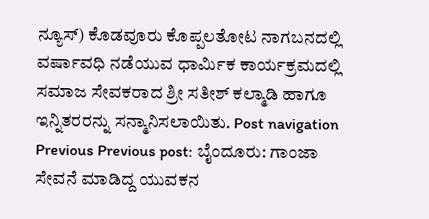ನ್ಯೂಸ್) ಕೊಡವೂರು ಕೊಪ್ಪಲತೋಟ ನಾಗಬನದಲ್ಲಿ ವರ್ಷಾವಧಿ ನಡೆಯುವ ಧಾರ್ಮಿಕ ಕಾರ್ಯಕ್ರಮದಲ್ಲಿ ಸಮಾಜ ಸೇವಕರಾದ ಶ್ರೀ ಸತೀಶ್ ಕಲ್ಮಾಡಿ ಹಾಗೂ ಇನ್ನಿತರರನ್ನು ಸನ್ಮಾನಿಸಲಾಯಿತು. Post navigation Previous Previous post: ಬೈಂದೂರು: ಗಾಂಜಾ ಸೇವನೆ ಮಾಡಿದ್ದ ಯುವಕನ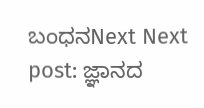ಬಂಧನNext Next post: ಜ್ಞಾನದ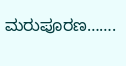ಮರುಪೂರಣ…….